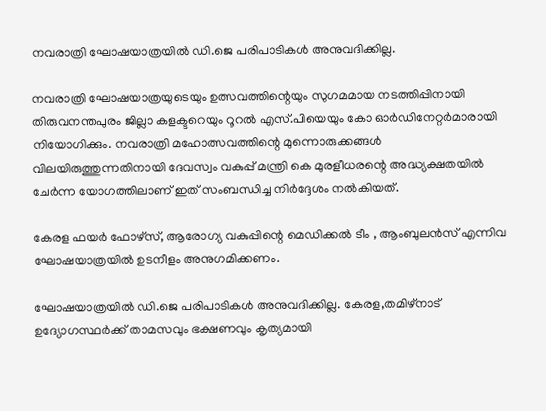നവരാത്രി ഘോഷയാത്രയിൽ ഡി.ജെ പരിപാടികൾ അനുവദിക്കില്ല.

നവരാത്രി ഘോഷയാത്രയുടെയും ഉത്സവത്തിന്റെയും സുഗമമായ നടത്തിപ്പിനായി തിരുവനന്തപുരം ജില്ലാ കളക്ടറെയും റൂറൽ എസ്.പിയെയും കോ ഓർഡിനേറ്റർമാരായി നിയോഗിക്കും. നവരാത്രി മഹോത്സവത്തിന്റെ മുന്നൊരുക്കങ്ങൾ വിലയിരുത്തുന്നതിനായി ദേവസ്വം വകുപ്പ് മന്ത്രി കെ മുരളീധരന്റെ അദ്ധ്യക്ഷതയിൽ ചേർന്ന യോഗത്തിലാണ് ഇത് സംബന്ധിച്ച നിർദ്ദേശം നൽകിയത്.

കേരള ഫയർ ഫോഴ്സ്, ആരോഗ്യ വകുപ്പിന്റെ മെഡിക്കൽ ടീം , ആംബുലൻസ് എന്നിവ ഘോഷയാത്രയിൽ ഉടനീളം അനുഗമിക്കണം.

ഘോഷയാത്രയിൽ ഡി.ജെ പരിപാടികൾ അനുവദിക്കില്ല. കേരള,തമിഴ്നാട് ഉദ്യോഗസ്ഥർക്ക് താമസവും ഭക്ഷണവും കൃത്യമായി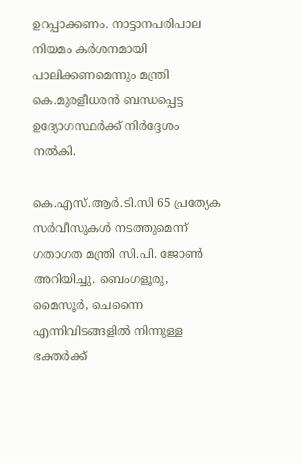ഉറപ്പാക്കണം. നാട്ടാനപരിപാല നിയമം കർശനമായി പാലിക്കണമെന്നും മന്ത്രി കെ.മുരളീധരൻ ബന്ധപ്പെട്ട ഉദ്യോഗസ്ഥർക്ക് നിർദ്ദേശം നൽകി.

കെ.എസ്.ആർ.ടി.സി 65 പ്രത്യേക സർവീസുകൾ നടത്തുമെന്ന് ഗതാഗത മന്ത്രി സി.പി. ജോൺ അറിയിച്ചു. ബെംഗളൂരു, മൈസൂർ, ചെന്നൈ എന്നിവിടങ്ങളിൽ നിന്നുള്ള ഭക്തർക്ക്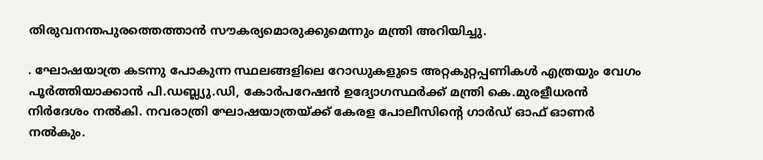തിരുവനന്തപുരത്തെത്താൻ സൗകര്യമൊരുക്കുമെന്നും മന്ത്രി അറിയിച്ചു.

. ഘോഷയാത്ര കടന്നു പോകുന്ന സ്ഥലങ്ങളിലെ റോഡുകളുടെ അറ്റകുറ്റപ്പണികൾ എത്രയും വേഗം പൂർത്തിയാക്കാൻ പി.ഡബ്ല്യു.ഡി, കോർപറേഷൻ ഉദ്യോഗസ്ഥർക്ക് മന്ത്രി കെ.മുരളീധരൻ നിർദേശം നൽകി. നവരാത്രി ഘോഷയാത്രയ്ക്ക് കേരള പോലീസിന്റെ ഗാർഡ് ഓഫ് ഓണർ നൽകും.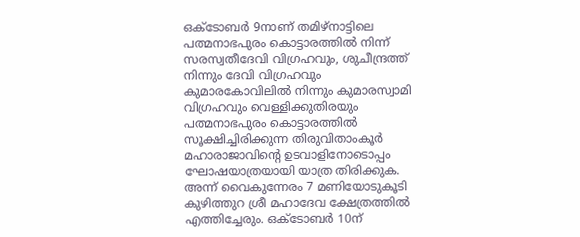ഒക്ടോബർ 9നാണ് തമിഴ്‌നാട്ടിലെ പത്മനാഭപുരം കൊട്ടാരത്തിൽ നിന്ന് സരസ്വതീദേവി വിഗ്രഹവും, ശുചീന്ദ്രത്ത് നിന്നും ദേവി വിഗ്രഹവും കുമാരകോവിലിൽ നിന്നും കുമാരസ്വാമി വിഗ്രഹവും വെള്ളിക്കുതിരയും പത്മനാഭപുരം കൊട്ടാരത്തിൽ സൂക്ഷിച്ചിരിക്കുന്ന തിരുവിതാംകൂർ മഹാരാജാവിന്റെ ഉടവാളിനോടൊപ്പം ഘോഷയാത്രയായി യാത്ര തിരിക്കുക. അന്ന് വൈകുന്നേരം 7 മണിയോടുകൂടി കുഴിത്തുറ ശ്രീ മഹാദേവ ക്ഷേത്രത്തിൽ എത്തിച്ചേരും. ഒക്ടോബർ 10ന്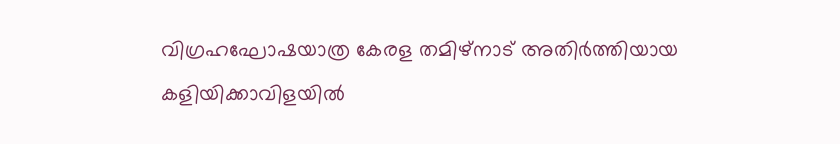വിഗ്രഹഘോഷയാത്ര കേരള തമിഴ്നാട് അതിർത്തിയായ കളിയിക്കാവിളയിൽ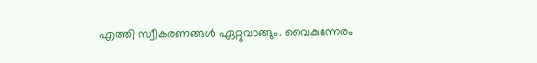എത്തി സ്വീകരണങ്ങൾ ഏറ്റുവാങ്ങും. വൈകുന്നേരം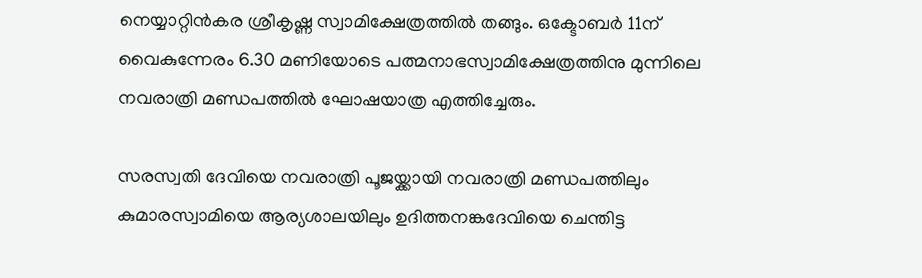നെയ്യാറ്റിൻകര ശ്രീകൃഷ്ണ സ്വാമിക്ഷേത്രത്തിൽ തങ്ങും. ഒക്ടോബർ 11ന് വൈകുന്നേരം 6.30 മണിയോടെ പത്മനാഭസ്വാമിക്ഷേത്രത്തിനു മുന്നിലെ നവരാത്രി മണ്ഡപത്തിൽ ഘോഷയാത്ര എത്തിച്ചേരും.

സരസ്വതി ദേവിയെ നവരാത്രി പൂജയ്ക്കായി നവരാത്രി മണ്ഡപത്തിലും കുമാരസ്വാമിയെ ആര്യശാലയിലും ഉദിത്തനങ്കദേവിയെ ചെന്തിട്ട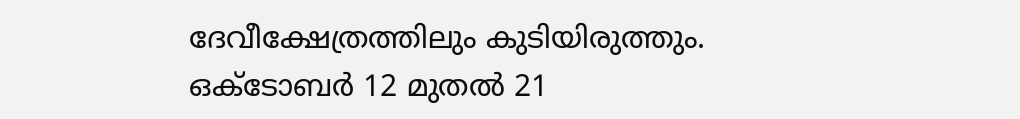ദേവീക്ഷേത്രത്തിലും കുടിയിരുത്തും. ഒക്ടോബർ 12 മുതൽ 21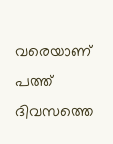വരെയാണ് പത്ത് ദിവസത്തെ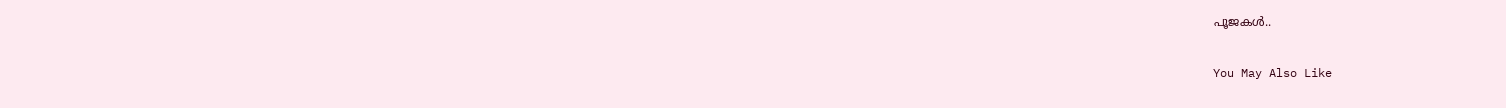പൂജകൾ..

You May Also Like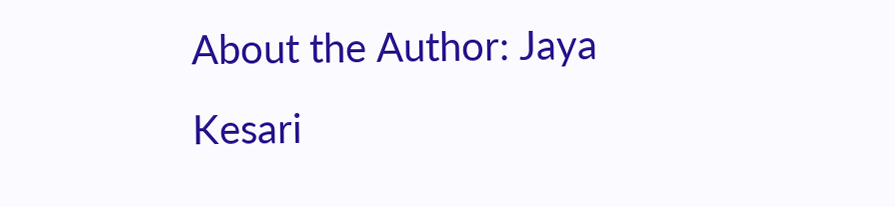About the Author: Jaya Kesari